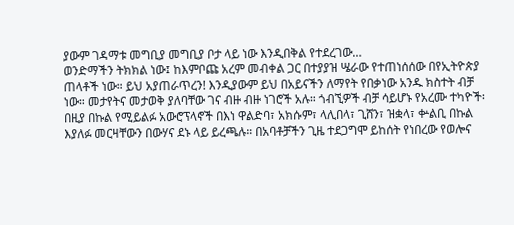ያውም ገዳማቱ መግቢያ መግቢያ ቦታ ላይ ነው እንዲበቅል የተደረገው…
ወንድማችን ትክክል ነው፤ ከእምቦጩ አረም መብቀል ጋር በተያያዝ ሤራው የተጠነሰሰው በየኢትዮጵያ ጠላቶች ነው። ይህ አያጠራጥረን! እንዲያውም ይህ በአይናችን ለማየት የበቃነው አንዱ ክስተት ብቻ ነው። መታየትና መታወቅ ያለባቸው ገና ብዙ ብዙ ነገሮች አሉ። ጎብኚዎች ብቻ ሳይሆኑ የአረሙ ተካዮች፡ በዚያ በኩል የሚይልፉ አውሮፕላኖች በእነ ዋልድባ፣ አክሱም፣ ላሊበላ፣ ጊሸን፣ ዝቋላ፣ ቍልቢ በኩል እያለፉ መርዛቸውን በውሃና ደኑ ላይ ይረጫሉ። በአባቶቻችን ጊዜ ተደጋግሞ ይከሰት የነበረው የወሎና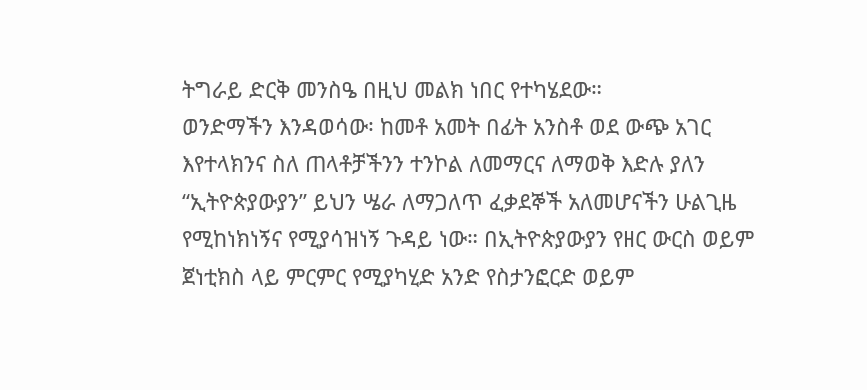ትግራይ ድርቅ መንስዔ በዚህ መልክ ነበር የተካሄደው።
ወንድማችን እንዳወሳው፡ ከመቶ አመት በፊት አንስቶ ወደ ውጭ አገር እየተላክንና ስለ ጠላቶቻችንን ተንኮል ለመማርና ለማወቅ እድሉ ያለን “ኢትዮጵያውያን” ይህን ሤራ ለማጋለጥ ፈቃደኞች አለመሆናችን ሁልጊዜ የሚከነክነኝና የሚያሳዝነኝ ጉዳይ ነው። በኢትዮጵያውያን የዘር ውርስ ወይም ጀነቲክስ ላይ ምርምር የሚያካሂድ አንድ የስታንፎርድ ወይም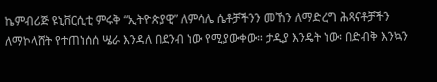ኬምብሪጅ ዩኒቨርሲቲ ምሩቅ “ኢትዮጵያዊ” ለምሳሌ ሴቶቻችንን መኸን ለማድረግ ሕጻናቶቻችን ለማኮላሸት የተጠነሰሰ ሤራ እንዳለ በደንብ ነው የሚያውቀው። ታዲያ እንዴት ነው፡ በድብቅ እንኳን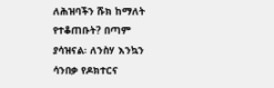ለሕዝባችን ሹክ ከማለት የተቆጠቡት? በጣም ያሳዝናል፡ ለንስሃ እንኳን ሳንበቃ የዶክተርና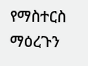የማስተርስ ማዕረጉን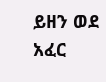ይዘን ወደ አፈር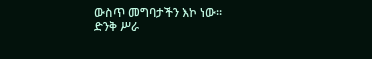ውስጥ መግባታችን እኮ ነው።
ድንቅ ሥራ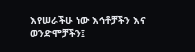እየሠራችሁ ነው እኅቶቻችን እና ወንድሞቻችን፤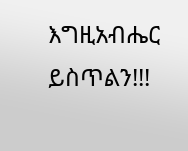እግዚአብሔር ይስጥልን!!!